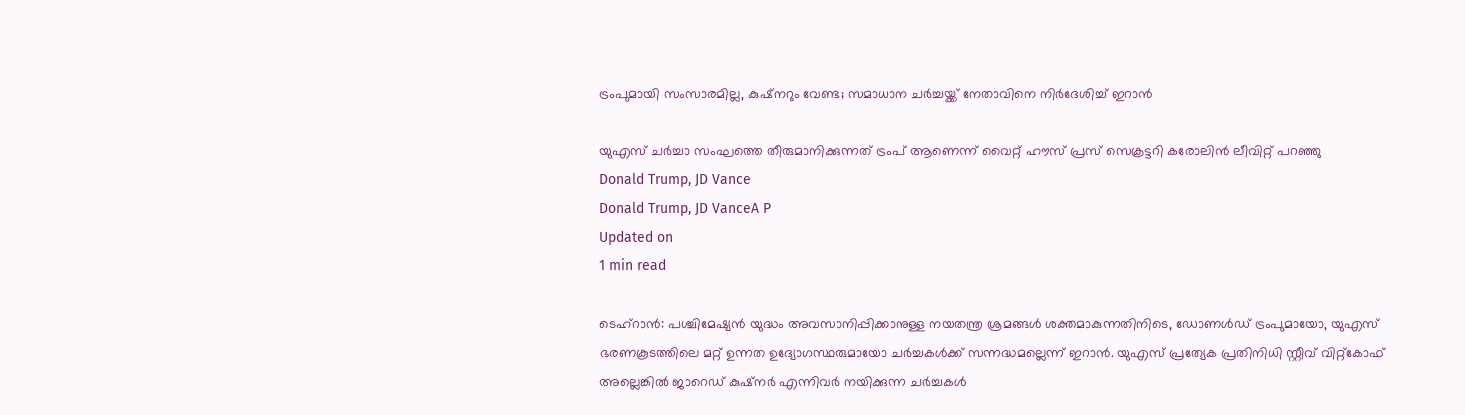ട്രംപുമായി സംസാരമില്ല, കുഷ്നറും വേണ്ട; സമാധാന ചര്‍ച്ചയ്ക്ക് നേതാവിനെ നിര്‍ദേശിച്ച് ഇറാന്‍

യുഎസ് ചര്‍ച്ചാ സംഘത്തെ തീരുമാനിക്കുന്നത് ട്രംപ് ആണെന്ന് വൈറ്റ് ഹൗസ് പ്രസ് സെക്രട്ടറി കരോലിന്‍ ലീവിറ്റ് പറഞ്ഞു
Donald Trump, JD Vance
Donald Trump, JD VanceA P
Updated on
1 min read

ടെഹ്‌റാന്‍: പശ്ചിമേഷ്യന്‍ യുദ്ധം അവസാനിപ്പിക്കാനുള്ള നയതന്ത്ര ശ്രമങ്ങള്‍ ശക്തമാകുന്നതിനിടെ, ഡോണള്‍ഡ് ട്രംപുമായോ, യുഎസ് ഭരണകൂടത്തിലെ മറ്റ് ഉന്നത ഉദ്യോഗസ്ഥരുമായോ ചര്‍ച്ചകള്‍ക്ക് സന്നദ്ധമല്ലെന്ന് ഇറാന്‍. യുഎസ് പ്രത്യേക പ്രതിനിധി സ്റ്റീവ് വിറ്റ്‌കോഫ് അല്ലെങ്കില്‍ ജാറെഡ് കുഷ്‌നര്‍ എന്നിവര്‍ നയിക്കുന്ന ചര്‍ച്ചകള്‍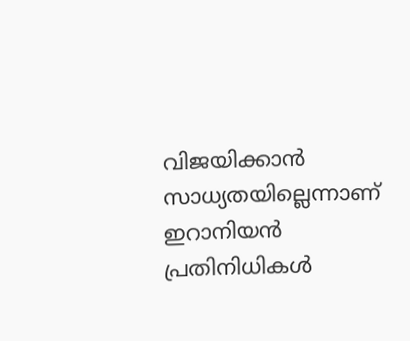വിജയിക്കാന്‍ സാധ്യതയില്ലെന്നാണ് ഇറാനിയന്‍ പ്രതിനിധികള്‍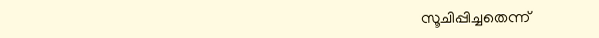സൂചിപ്പിച്ചതെന്ന്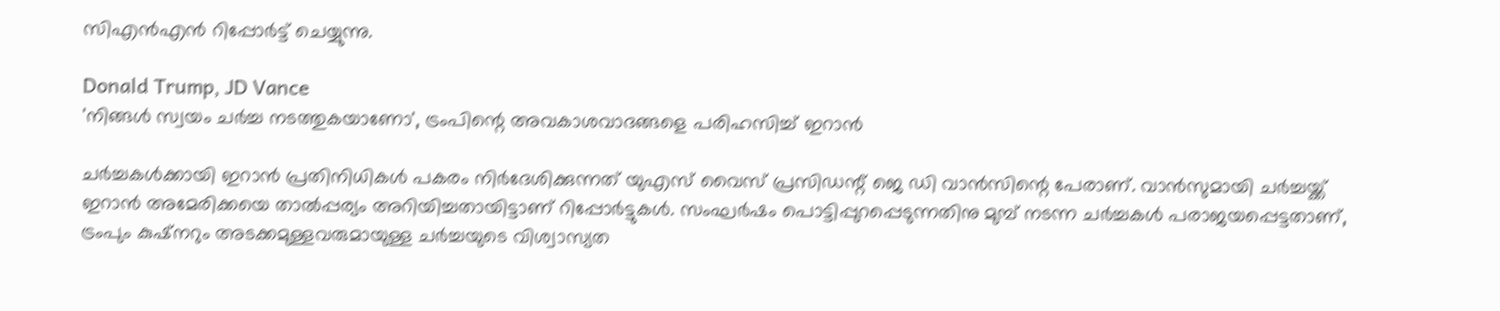സിഎന്‍എന്‍ റിപ്പോര്‍ട്ട് ചെയ്യുന്നു.

Donald Trump, JD Vance
'നിങ്ങൾ സ്വയം ചർച്ച നടത്തുകയാണോ', ട്രംപിന്റെ അവകാശവാദങ്ങളെ പരിഹസിച്ച് ഇറാൻ

ചര്‍ച്ചകള്‍ക്കായി ഇറാന്‍ പ്രതിനിധികള്‍ പകരം നിര്‍ദേശിക്കുന്നത് യുഎസ് വൈസ് പ്രസിഡന്റ് ജെ ഡി വാന്‍സിന്റെ പേരാണ്. വാന്‍സുമായി ചര്‍ച്ചയ്ക്ക് ഇറാന്‍ അമേരിക്കയെ താല്‍പ്പര്യം അറിയിച്ചതായിട്ടാണ് റിപ്പോര്‍ട്ടുകള്‍. സംഘര്‍ഷം പൊട്ടിപ്പുറപ്പെടുന്നതിനു മുമ്പ് നടന്ന ചര്‍ച്ചകള്‍ പരാജയപ്പെട്ടതാണ്, ട്രംപും കുഷ്‌നറും അടക്കമുള്ളവരുമായുള്ള ചര്‍ച്ചയുടെ വിശ്വാസ്യത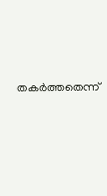തകര്‍ത്തതെന്ന്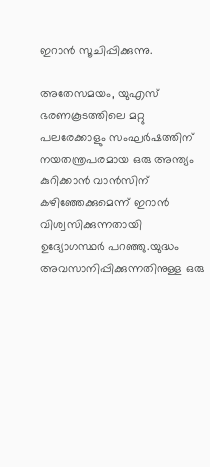ഇറാന്‍ സൂചിപ്പിക്കുന്നു.

അതേസമയം, യുഎസ് ഭരണകൂടത്തിലെ മറ്റു പലരേക്കാളും സംഘര്‍ഷത്തിന് നയതന്ത്രപരമായ ഒരു അന്ത്യം കുറിക്കാന്‍ വാന്‍സിന് കഴിഞ്ഞേക്കുമെന്ന് ഇറാന്‍ വിശ്വസിക്കുന്നതായി ഉദ്യോഗസ്ഥര്‍ പറഞ്ഞു.യുദ്ധം അവസാനിപ്പിക്കുന്നതിനുള്ള ഒരു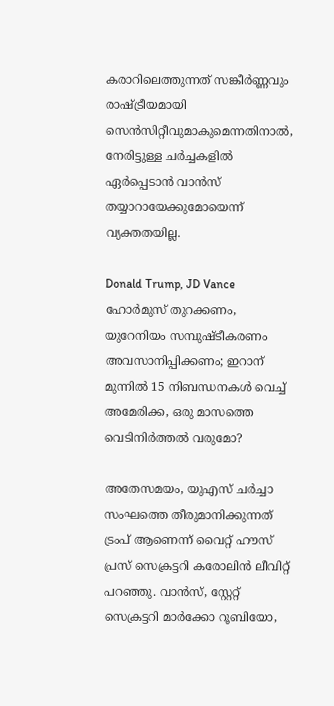കരാറിലെത്തുന്നത് സങ്കീര്‍ണ്ണവും രാഷ്ട്രീയമായി സെന്‍സിറ്റീവുമാകുമെന്നതിനാല്‍, നേരിട്ടുള്ള ചര്‍ച്ചകളില്‍ ഏര്‍പ്പെടാന്‍ വാന്‍സ് തയ്യാറായേക്കുമോയെന്ന് വ്യക്തതയില്ല.

Donald Trump, JD Vance
ഹോര്‍മുസ് തുറക്കണം, യുറേനിയം സമ്പുഷ്ടീകരണം അവസാനിപ്പിക്കണം; ഇറാന് മുന്നില്‍ 15 നിബന്ധനകള്‍ വെച്ച് അമേരിക്ക, ഒരു മാസത്തെ വെടിനിര്‍ത്തല്‍ വരുമോ?

അതേസമയം, യുഎസ് ചര്‍ച്ചാ സംഘത്തെ തീരുമാനിക്കുന്നത് ട്രംപ് ആണെന്ന് വൈറ്റ് ഹൗസ് പ്രസ് സെക്രട്ടറി കരോലിന്‍ ലീവിറ്റ് പറഞ്ഞു. വാന്‍സ്, സ്റ്റേറ്റ് സെക്രട്ടറി മാര്‍ക്കോ റൂബിയോ,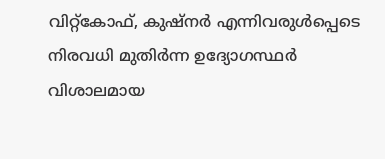വിറ്റ്‌കോഫ്, കുഷ്നര്‍ എന്നിവരുള്‍പ്പെടെ നിരവധി മുതിര്‍ന്ന ഉദ്യോഗസ്ഥര്‍ വിശാലമായ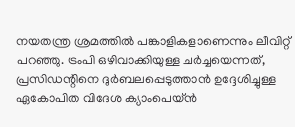നയതന്ത്ര ശ്രമത്തില്‍ പങ്കാളികളാണെന്നും ലീവിറ്റ് പറഞ്ഞു. ട്രംപി ഒഴിവാക്കിയുള്ള ചര്‍ച്ചയെന്നത്, പ്രസിഡന്റിനെ ദുര്‍ബലപ്പെടുത്താന്‍ ഉദ്ദേശിച്ചുള്ള ഏകോപിത വിദേശ ക്യാംപെയ്ന്‍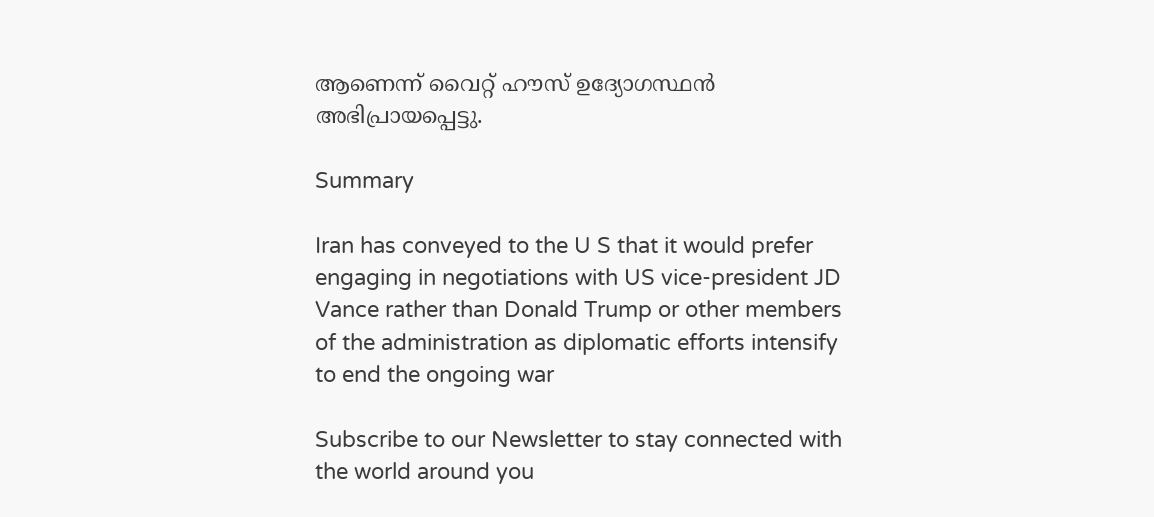ആണെന്ന് വൈറ്റ് ഹൗസ് ഉദ്യോഗസ്ഥന്‍ അഭിപ്രായപ്പെട്ടു.

Summary

Iran has conveyed to the U S that it would prefer engaging in negotiations with US vice-president JD Vance rather than Donald Trump or other members of the administration as diplomatic efforts intensify to end the ongoing war

Subscribe to our Newsletter to stay connected with the world around you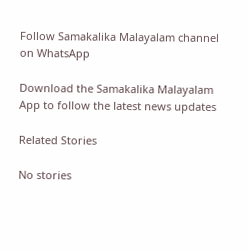Follow Samakalika Malayalam channel on WhatsApp

Download the Samakalika Malayalam App to follow the latest news updates

Related Stories

No stories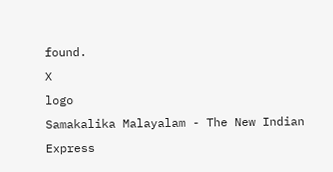found.
X
logo
Samakalika Malayalam - The New Indian Express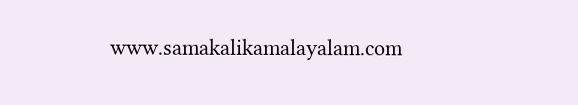www.samakalikamalayalam.com